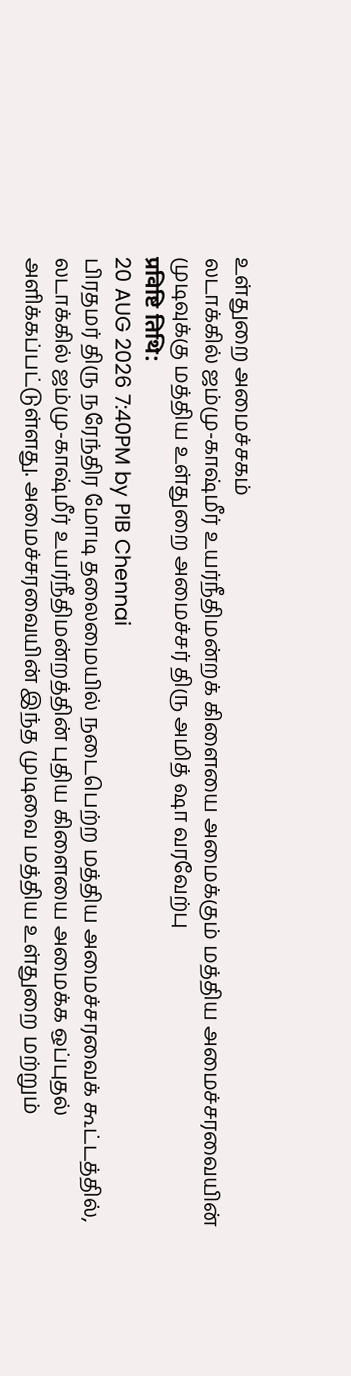உள்துறை அமைச்சகம்
லடாக்கில் ஜம்மு-காஷ்மீர் உயர்நீதிமன்றக் கிளையை அமைக்கும் மத்திய அமைச்சரவையின் முடிவுக்கு மத்திய உள்துறை அமைச்சர் திரு அமித் ஷா வரவேற்பு
प्रविष्टि तिथि:
20 AUG 2026 7:40PM by PIB Chennai
பிரதமர் திரு நரேந்திர மோடி தலைமையில் நடைபெற்ற மத்திய அமைச்சரவைக் கூட்டத்தில், லடாக்கில் ஜம்மு-காஷ்மீர் உயர்நீதிமன்றத்தின் புதிய கிளையை அமைக்க ஒப்புதல் அளிக்கப்பட்டுள்ளது. அமைச்சரவையின் இந்த முடிவை மத்திய உள்துறை மற்றும்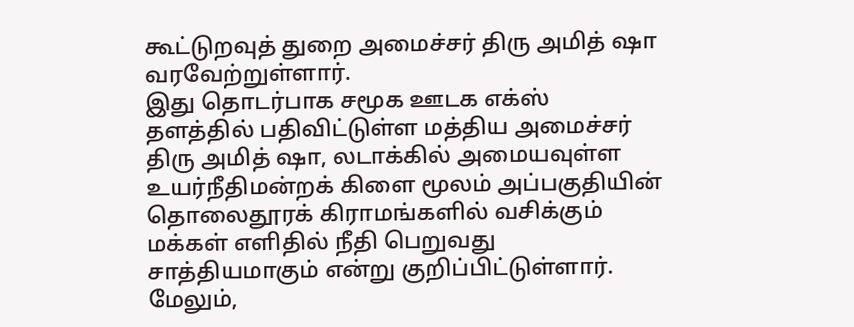கூட்டுறவுத் துறை அமைச்சர் திரு அமித் ஷா வரவேற்றுள்ளார்.
இது தொடர்பாக சமூக ஊடக எக்ஸ் தளத்தில் பதிவிட்டுள்ள மத்திய அமைச்சர் திரு அமித் ஷா, லடாக்கில் அமையவுள்ள உயர்நீதிமன்றக் கிளை மூலம் அப்பகுதியின் தொலைதூரக் கிராமங்களில் வசிக்கும் மக்கள் எளிதில் நீதி பெறுவது சாத்தியமாகும் என்று குறிப்பிட்டுள்ளார். மேலும்,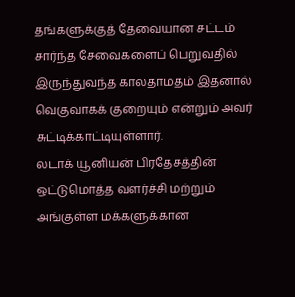தங்களுக்குத் தேவையான சட்டம் சார்ந்த சேவைகளைப் பெறுவதில் இருந்துவந்த காலதாமதம் இதனால் வெகுவாகக் குறையும் என்றும் அவர் சுட்டிக்காட்டியுள்ளார்.
லடாக் யூனியன் பிரதேசத்தின் ஒட்டுமொத்த வளர்ச்சி மற்றும் அங்குள்ள மக்களுக்கான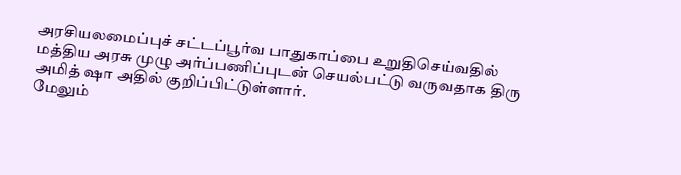அரசியலமைப்புச் சட்டப்பூர்வ பாதுகாப்பை உறுதிசெய்வதில் மத்திய அரசு முழு அர்ப்பணிப்புடன் செயல்பட்டு வருவதாக திரு அமித் ஷா அதில் குறிப்பிட்டுள்ளார்.
மேலும்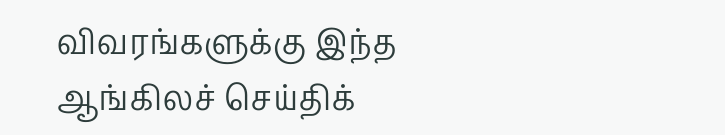விவரங்களுக்கு இந்த ஆங்கிலச் செய்திக்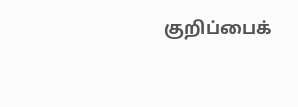குறிப்பைக்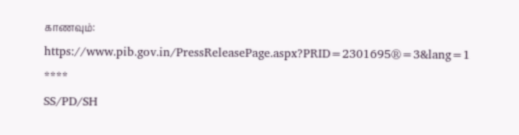காணவும்:
https://www.pib.gov.in/PressReleasePage.aspx?PRID=2301695®=3&lang=1
****
SS/PD/SH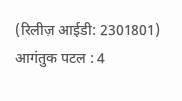(रिलीज़ आईडी: 2301801)
आगंतुक पटल : 4